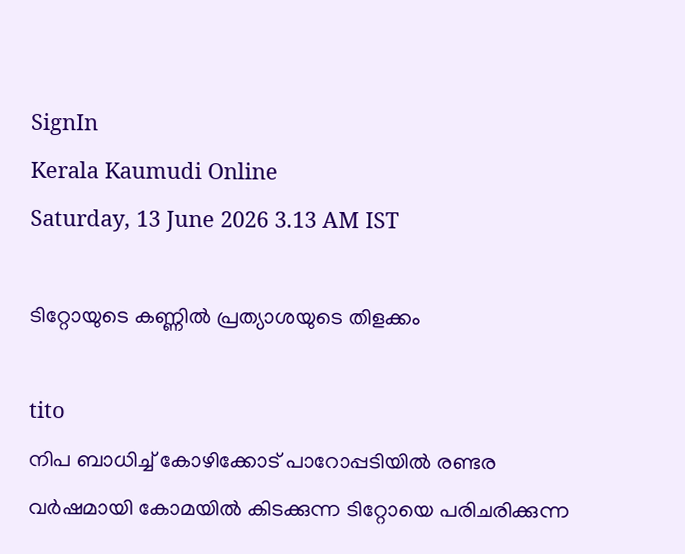SignIn
Kerala Kaumudi Online
Saturday, 13 June 2026 3.13 AM IST

ടിറ്റോയുടെ കണ്ണിൽ പ്രത്യാശയുടെ തിളക്കം

tito
നിപ ബാധിച്ച് കോഴിക്കോട് പാറോപ്പടിയിൽ രണ്ടര വർഷമായി കോമയിൽ കിടക്കുന്ന ടിറ്റോയെ പരിചരിക്കുന്ന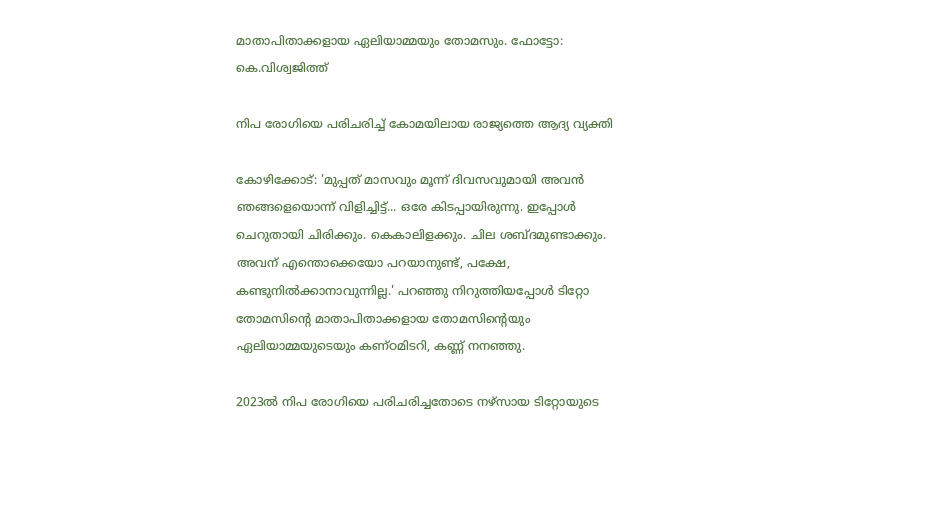മാതാപിതാക്കളായ ‌ഏലിയാമ്മയും തോമസും. ഫോട്ടോ: കെ.വിശ്വജിത്ത്

നിപ രോഗിയെ പരിചരിച്ച് കോമയിലായ രാജ്യത്തെ ആദ്യ വ്യക്തി

കോഴിക്കോട്: 'മുപ്പത് മാസവും മൂന്ന് ദിവസവുമായി അവൻ ഞങ്ങളെയൊന്ന് വിളിച്ചിട്ട്... ഒരേ കിടപ്പായിരുന്നു. ഇപ്പോൾ ചെറുതായി ചിരിക്കും. കെകാലിളക്കും. ചില ശബ്ദമുണ്ടാക്കും. അവന് എന്തൊക്കെയോ പറയാനുണ്ട്, പക്ഷേ, കണ്ടുനിൽക്കാനാവുന്നില്ല.' പറഞ്ഞു നിറുത്തിയപ്പോൾ ടിറ്റോ തോമസിന്റെ മാതാപിതാക്കളായ തോമസിന്റെയും ഏലിയാമ്മയുടെയും കണ്ഠമിടറി, കണ്ണ് നനഞ്ഞു.

2023ൽ നിപ രോഗിയെ പരിചരിച്ചതോ‌ടെ നഴ്സായ ടിറ്റോയുടെ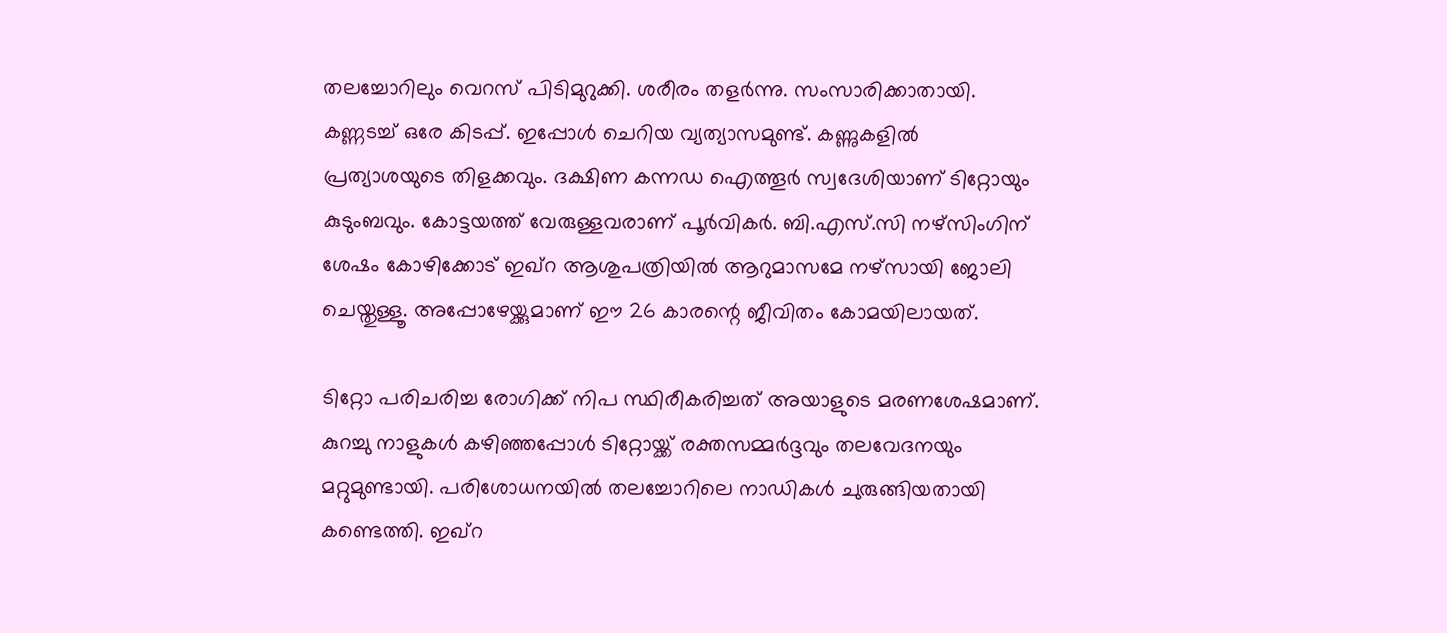തലച്ചോറിലും വെറസ് പിടിമുറുക്കി. ശരീരം തളർന്നു. സംസാരിക്കാതായി. കണ്ണടച്ച് ഒരേ കിടപ്പ്. ഇപ്പോൾ ചെറിയ വ്യത്യാസമുണ്ട്. കണ്ണുകളിൽ പ്രത്യാശയുടെ തിളക്കവും. ദക്ഷിണ കന്നഡ ഐത്തൂർ സ്വദേശിയാണ് ടിറ്റോയും കുടുംബവും. കോട്ടയത്ത് വേരുള്ളവരാണ് പൂർവികർ. ബി.എസ്.സി നഴ്സിംഗിന് ശേഷം കോഴിക്കോട് ഇഖ്റ ആശുപത്രിയിൽ ആറുമാസമേ നഴ്സായി ജോലി ചെയ്തുള്ളൂ. അപ്പോഴേയ്ക്കുമാണ് ഈ 26 കാരന്റെ ജീവിതം കോമയിലായത്.

ടിറ്റോ പരിചരിച്ച രോഗിക്ക് നിപ സ്ഥിരീകരിച്ചത് അയാളുടെ മരണശേഷമാണ്. കുറച്ചു നാളുകൾ കഴിഞ്ഞപ്പോൾ ടിറ്റോയ്ക്ക് രക്തസമ്മർദ്ദവും തലവേദനയും മറ്റുമുണ്ടായി. പരിശോധനയിൽ തലച്ചോറിലെ നാഡികൾ ചുരുങ്ങിയതായി കണ്ടെത്തി. ഇഖ്റ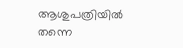ആശുപത്രിയിൽ തന്നെ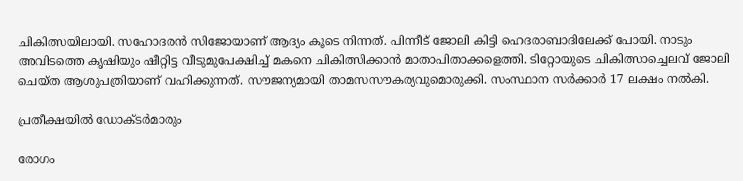ചികിത്സയിലായി. സഹോദരൻ സിജോയാണ് ആദ്യം കൂടെ നിന്നത്. പിന്നീ‌ട് ജോലി കിട്ടി ഹെദരാബാദിലേക്ക് പോയി. നാടും അവിടത്തെ കൃഷിയും ഷീറ്റിട്ട വീടുമുപേക്ഷിച്ച് മകനെ ചികിത്സിക്കാൻ മാതാപിതാക്കളെത്തി. ടിറ്റോയുടെ ചികിത്സാച്ചെലവ് ജോലി ചെയ്ത ആശുപത്രിയാണ് വഹിക്കുന്നത്. സൗജന്യമായി താമസസൗകര്യവുമൊരുക്കി. സംസ്ഥാന സർക്കാർ 17 ലക്ഷം നൽകി.

പ്രതീക്ഷയിൽ ഡോക്ടർമാരും

രോഗം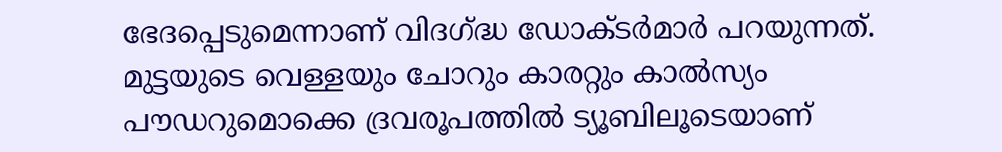ഭേദപ്പെടുമെന്നാണ് വിദഗ്ദ്ധ ഡോക്ടർമാർ പറയുന്നത്. മുട്ടയുടെ വെള്ളയും ചോറും കാരറ്റും കാൽസ്യം പൗഡറുമൊക്കെ ദ്രവരൂപത്തിൽ ട്യൂബിലൂടെയാണ്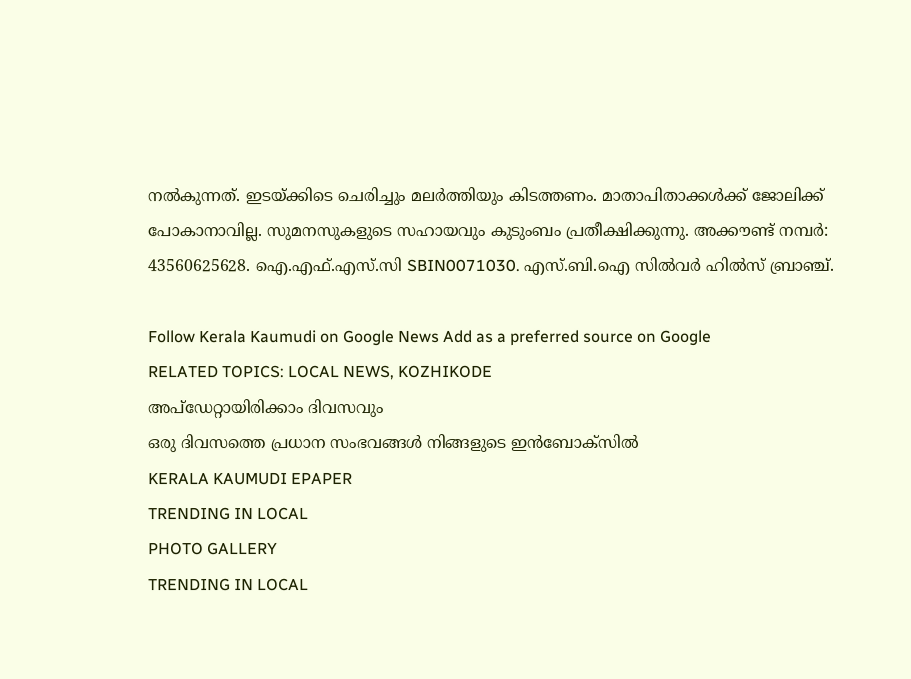നൽകുന്നത്. ഇടയ്ക്കിടെ ചെരിച്ചും മലർത്തിയും കിടത്തണം. മാതാപിതാക്കൾക്ക് ജോലിക്ക് പോകാനാവില്ല. സുമനസുകളുടെ സഹായവും കുടുംബം പ്രതീക്ഷിക്കുന്നു. അക്കൗണ്ട് നമ്പർ: 43560625628. ഐ.എഫ്.എസ്.സി SBIN0071030. എസ്.ബി.ഐ സിൽവർ ഹിൽസ് ബ്രാഞ്ച്.

Follow Kerala Kaumudi on Google News Add as a preferred source on Google
RELATED TOPICS: LOCAL NEWS, KOZHIKODE
അപ്ഡേറ്റായിരിക്കാം ദിവസവും
ഒരു ദിവസത്തെ പ്രധാന സംഭവങ്ങൾ നിങ്ങളുടെ ഇൻബോക്സിൽ
KERALA KAUMUDI EPAPER
TRENDING IN LOCAL
PHOTO GALLERY
TRENDING IN LOCAL